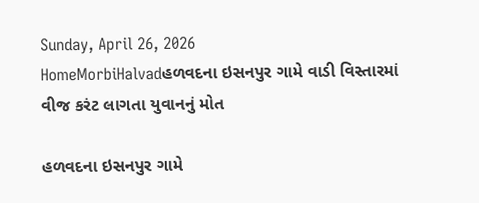Sunday, April 26, 2026
HomeMorbiHalvadહળવદના ઇસનપુર ગામે વાડી વિસ્તારમાં વીજ કરંટ લાગતા યુવાનનું મોત

હળવદના ઇસનપુર ગામે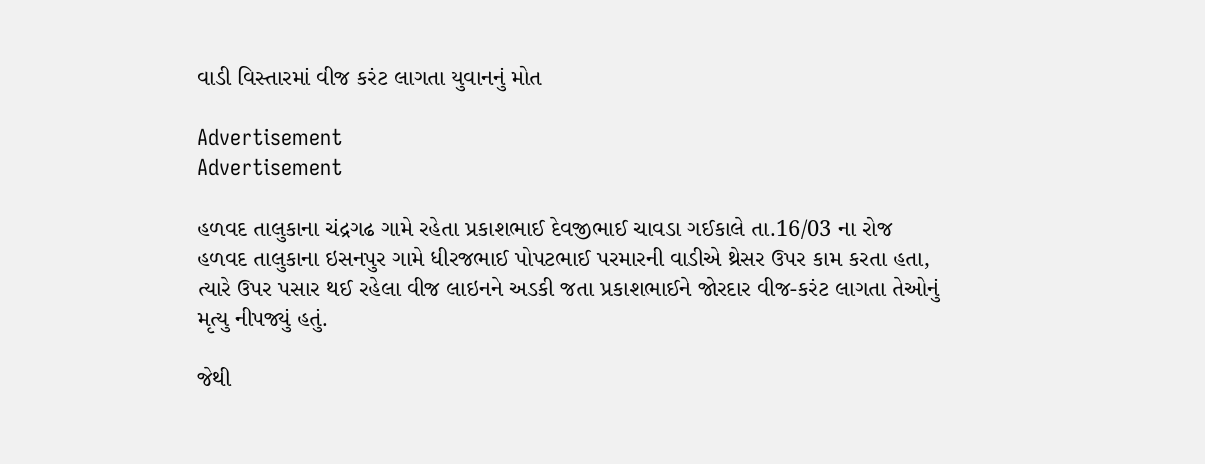વાડી વિસ્તારમાં વીજ કરંટ લાગતા યુવાનનું મોત

Advertisement
Advertisement

હળવદ તાલુકાના ચંદ્રગઢ ગામે રહેતા પ્રકાશભાઈ દેવજીભાઈ ચાવડા ગઈકાલે તા.16/03 ના રોજ હળવદ તાલુકાના ઇસનપુર ગામે ધીરજભાઈ પોપટભાઈ પરમારની વાડીએ થ્રેસર ઉપર કામ કરતા હતા, ત્યારે ઉપર પસાર થઈ રહેલા વીજ લાઇનને અડકી જતા પ્રકાશભાઈને જોરદાર વીજ-કરંટ લાગતા તેઓનું મૃત્યુ નીપજ્યું હતું.

જેથી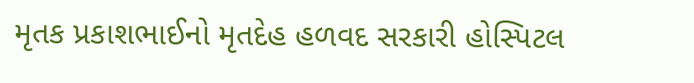મૃતક પ્રકાશભાઈનો મૃતદેહ હળવદ સરકારી હોસ્પિટલ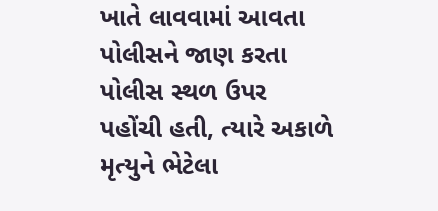ખાતે લાવવામાં આવતા પોલીસને જાણ કરતા પોલીસ સ્થળ ઉપર પહોંચી હતી, ત્યારે અકાળે મૃત્યુને ભેટેલા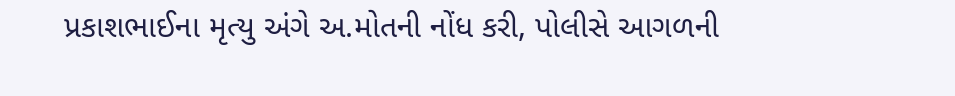પ્રકાશભાઈના મૃત્યુ અંગે અ.મોતની નોંધ કરી, પોલીસે આગળની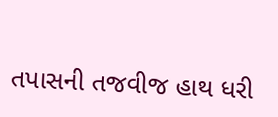તપાસની તજવીજ હાથ ધરી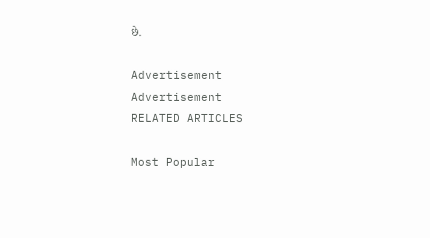છે.

Advertisement
Advertisement
RELATED ARTICLES

Most Popular